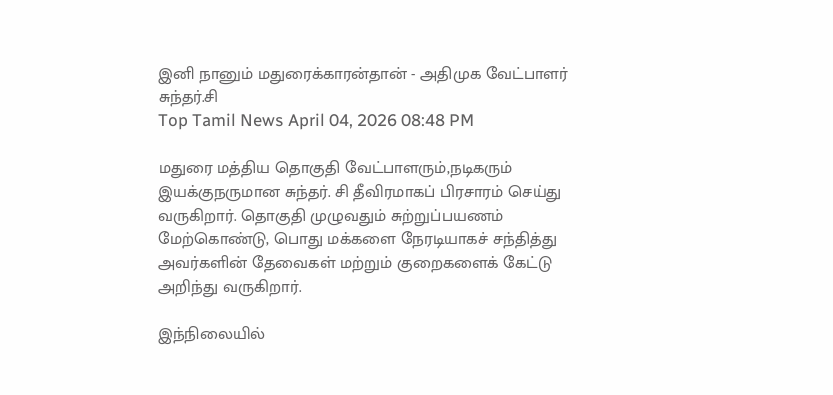இனி நானும் மதுரைக்காரன்தான் - அதிமுக வேட்பாளர் சுந்தர்.சி
Top Tamil News April 04, 2026 08:48 PM

மதுரை மத்திய தொகுதி வேட்பாளரும்,நடிகரும் இயக்குநருமான சுந்தர். சி தீவிரமாகப் பிரசாரம் செய்து வருகிறார். தொகுதி முழுவதும் சுற்றுப்பயணம் மேற்கொண்டு, பொது மக்களை நேரடியாகச் சந்தித்து அவர்களின் தேவைகள் மற்றும் குறைகளைக் கேட்டு அறிந்து வருகிறார்.

இந்நிலையில்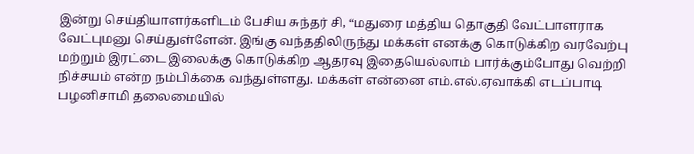இன்று செய்தியாளர்களிடம் பேசிய சுந்தர் சி, “மதுரை மத்திய தொகுதி வேட்பாளராக வேட்புமனு செய்துள்ளேன். இங்கு வந்ததிலிருந்து மக்கள் எனக்கு கொடுக்கிற வரவேற்பு மற்றும் இரட்டை இலைக்கு கொடுக்கிற ஆதரவு இதையெல்லாம் பார்க்கும்போது வெற்றி நிச்சயம் என்ற நம்பிக்கை வந்துள்ளது. மக்கள் என்னை எம்.எல்.ஏவாக்கி எடப்பாடி பழனிசாமி தலைமையில்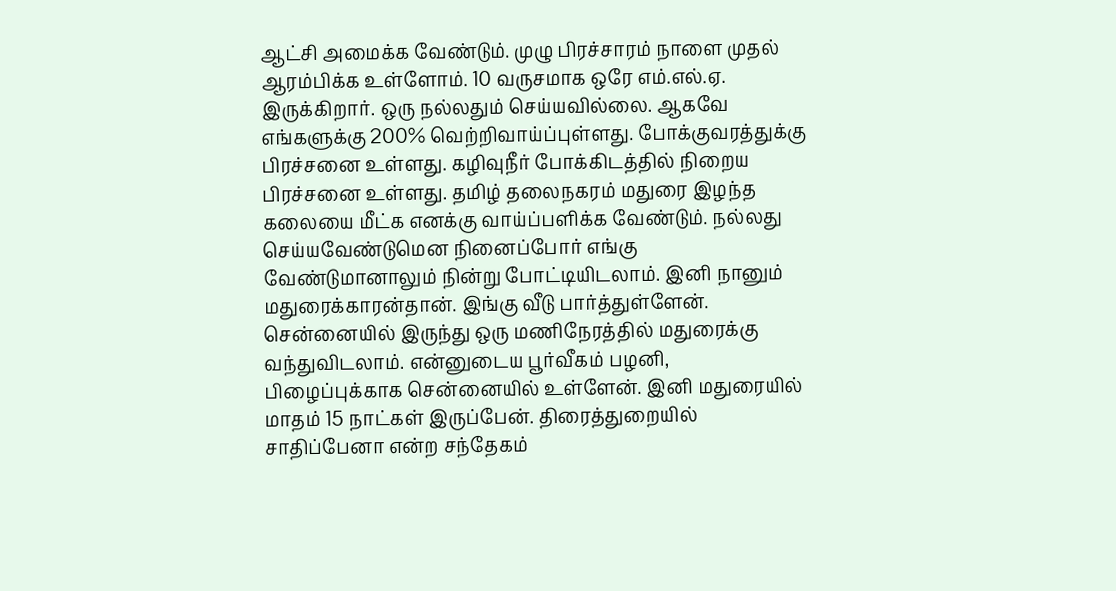ஆட்சி அமைக்க வேண்டும். முழு பிரச்சாரம் நாளை முதல் ஆரம்பிக்க உள்ளோம். 10 வருசமாக ஒரே எம்.எல்.ஏ. இருக்கிறார். ஒரு நல்லதும் செய்யவில்லை. ஆகவே எங்களுக்கு 200% வெற்றிவாய்ப்புள்ளது. போக்குவரத்துக்கு பிரச்சனை உள்ளது. கழிவுநீர் போக்கிடத்தில் நிறைய பிரச்சனை உள்ளது. தமிழ் தலைநகரம் மதுரை இழந்த கலையை மீட்க எனக்கு வாய்ப்பளிக்க வேண்டும். நல்லது செய்யவேண்டுமென நினைப்போர் எங்கு வேண்டுமானாலும் நின்று போட்டியிடலாம். இனி நானும் மதுரைக்காரன்தான். இங்கு வீடு பார்த்துள்ளேன். சென்னையில் இருந்து ஒரு மணிநேரத்தில் மதுரைக்கு வந்துவிடலாம். என்னுடைய பூர்வீகம் பழனி, பிழைப்புக்காக சென்னையில் உள்ளேன். இனி மதுரையில் மாதம் 15 நாட்கள் இருப்பேன். திரைத்துறையில் சாதிப்பேனா என்ற சந்தேகம்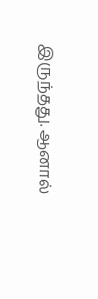இருந்தது. ஆனால்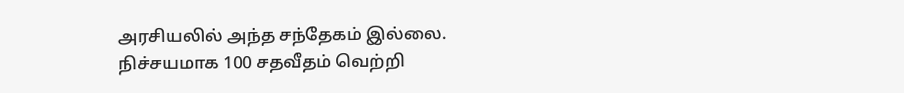அரசியலில் அந்த சந்தேகம் இல்லை. நிச்சயமாக 100 சதவீதம் வெற்றி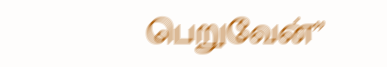பெறுவேன்”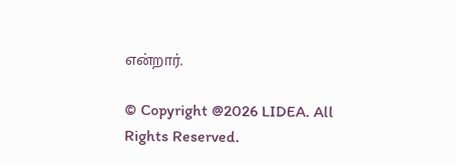என்றார்.

© Copyright @2026 LIDEA. All Rights Reserved.